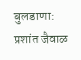बुलडाणा: प्रशांत जैवाळ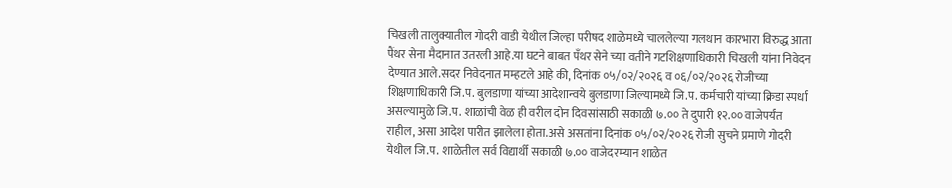चिखली तालुक्यातील गोदरी वाडी येथील जिल्हा परीषद शाळेमध्ये चाललेल्या गलथान कारभारा विरुद्ध आता पैंथर सेना मैदानात उतरली आहे.या घटने बाबत पँथर सेने च्या वतीने गटशिक्षणाधिकारी चिखली यांना निवेदन देण्यात आले.सदर निवेदनात मम्हटले आहे की, दिनांक ०५/०२/२०२६ व ०६/०२/२०२६ रोजीच्या शिक्षणाधिकारी जि.प. बुलडाणा यांच्या आदेशान्वये बुलडाणा जिल्यामध्ये जि.प. कर्मचारी यांच्या क्रिडा स्पर्धा असल्यामुळे जि.प. शाळांची वेळ ही वरील दोन दिवसांसाठी सकाळी ७.०० ते दुपारी १२.०० वाजेपर्यंत राहील, असा आदेश पारीत झालेला होता.असे असतांना दिनांक ०५/०२/२०२६ रोजी सुचने प्रमाणे गोदरी येथील जि.प. शाळेतील सर्व विद्यार्थी सकाळी ७.०० वाजेदरम्यान शाळेत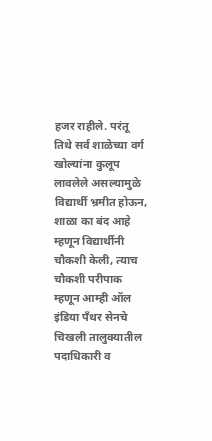हजर राहीले. परंतू तिथे सर्व शाळेच्या वर्ग खोल्यांना कुलूप लावलेले असल्यामुळे विद्यार्थी भ्रमीत होऊन, शाळा का बंद आहे म्हणून विद्यार्थीनी चौकशी केली, त्याच चौकशी परीपाक म्हणून आम्ही ऑल इंडिया पँथर सेनचे चिखली तालुक्यातील पदाधिकारी व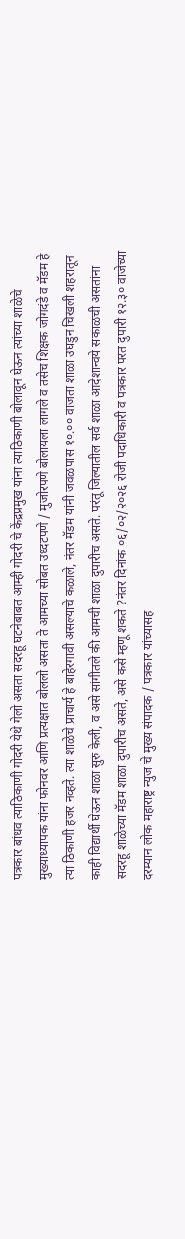पत्रकार बांधव त्याठिकाणी गोदरी येथे गेलो असता सदरहू घटनेबाबत आम्ही गोदरी चे केंद्रप्रमुख यांना त्याठिकाणी बोलावून घेऊन त्यांच्या शाळेचे मुख्याध्यापक यांना फोनवर आणि प्रत्यक्षात बोललो असता ते आमच्या सोबत उध्दटपणे / मुजोरपणे बोलायला लागले व तसेच शिक्षक जोगदंडे व मॅडम हे त्या ठिकाणी हजर नव्हते. त्या शाळेचे प्राचार्य हे बाहेरगावी असल्याचे कळाले, नंतर मॅडम यांनी जवळपास १०.०० वाजता शाळा उघडुन चिखली शहरातून काही विद्यार्थी घेऊन शाळा सुरु केली, व असे सांगीतले की आमची शाळा दुपारीच असते. परंतू जिल्यातील सर्व शाळा आदेशान्वये सकाळची असतांना सदरहू शाळेच्या मॅडम शाळा दुपारीच असते, असे कसे म्हणू शकते ?नंतर दिनांक ०६/०२/२०२६ रोजी पदाधिकारी व पत्रकार परत दुपारी १२.३० वाजेच्या दरम्यान लोक महाराष्ट्र न्युज चे मुख्य संपादक / पत्रकार यांच्यासह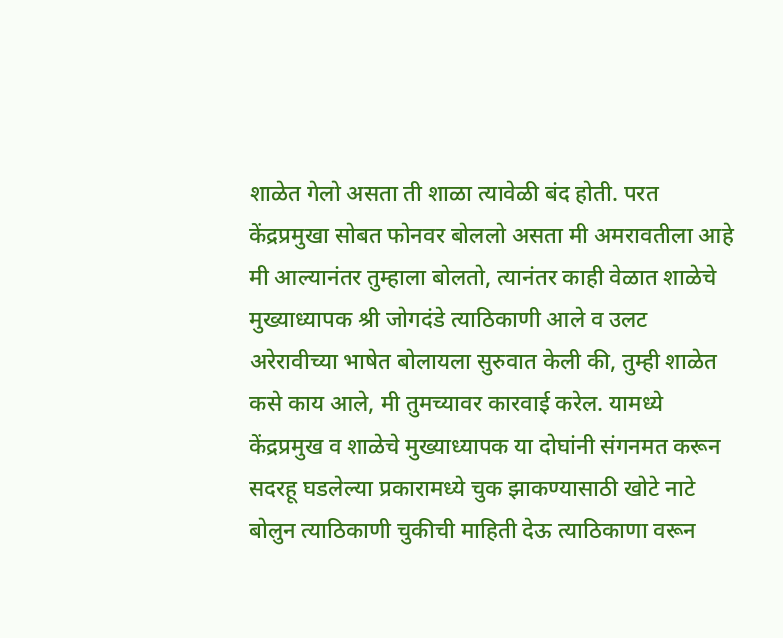शाळेत गेलो असता ती शाळा त्यावेळी बंद होती. परत केंद्रप्रमुखा सोबत फोनवर बोललो असता मी अमरावतीला आहे मी आल्यानंतर तुम्हाला बोलतो, त्यानंतर काही वेळात शाळेचे मुख्याध्यापक श्री जोगदंडे त्याठिकाणी आले व उलट अरेरावीच्या भाषेत बोलायला सुरुवात केली की, तुम्ही शाळेत कसे काय आले, मी तुमच्यावर कारवाई करेल. यामध्ये केंद्रप्रमुख व शाळेचे मुख्याध्यापक या दोघांनी संगनमत करून सदरहू घडलेल्या प्रकारामध्ये चुक झाकण्यासाठी खोटे नाटे बोलुन त्याठिकाणी चुकीची माहिती देऊ त्याठिकाणा वरून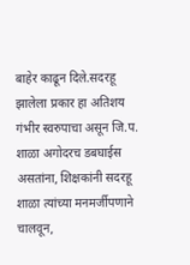बाहेर काढून दिले.सदरहू झालेला प्रकार हा अतिशय गंभीर स्वरुपाचा असून जि.प. शाळा अगोदरच डबघाईस असतांना, शिक्षकांनी सदरहू शाळा त्यांच्या मनमर्जीपणाने चालवून,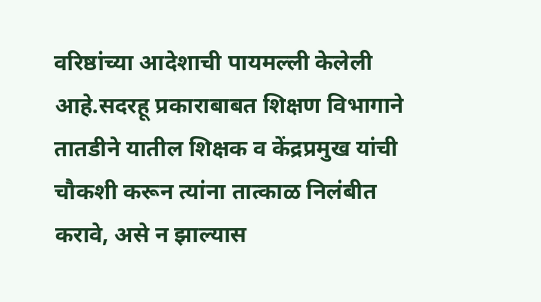वरिष्ठांच्या आदेशाची पायमल्ली केलेली आहे.सदरहू प्रकाराबाबत शिक्षण विभागाने तातडीने यातील शिक्षक व केंद्रप्रमुख यांची चौकशी करून त्यांना तात्काळ निलंबीत करावे, असे न झाल्यास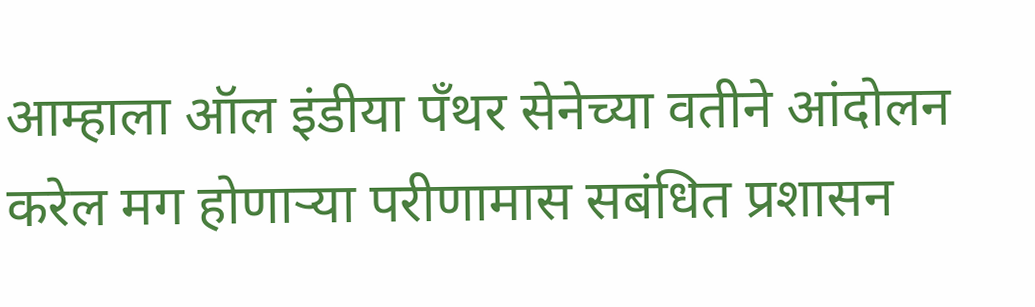आम्हाला ऑल इंडीया पँथर सेनेच्या वतीने आंदोलन करेल मग होणाऱ्या परीणामास सबंधित प्रशासन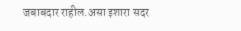जबाबदार राहील.असा इशारा सदर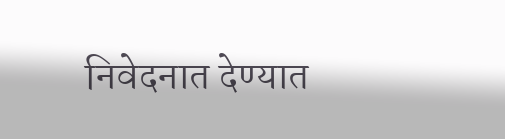निवेदनात देण्यात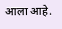आला आहे.